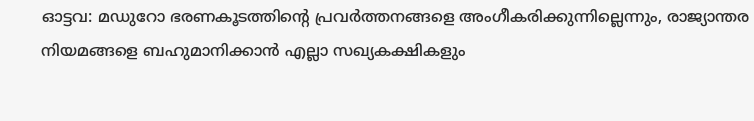ഓട്ടവ: മഡുറോ ഭരണകൂടത്തിന്റെ പ്രവർത്തനങ്ങളെ അംഗീകരിക്കുന്നില്ലെന്നും, രാജ്യാന്തര നിയമങ്ങളെ ബഹുമാനിക്കാൻ എല്ലാ സഖ്യകക്ഷികളും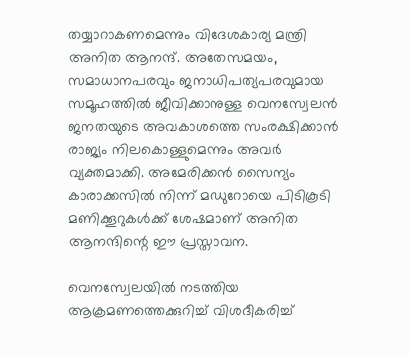തയ്യാറാകണമെന്നും വിദേശകാര്യ മന്ത്രി അനിത ആനന്ദ്. അതേസമയം, സമാധാനപരവും ജനാധിപത്യപരവുമായ സമൂഹത്തിൽ ജീവിക്കാനുള്ള വെനസ്വേലൻ ജനതയുടെ അവകാശത്തെ സംരക്ഷിക്കാൻ രാജ്യം നിലകൊള്ളുമെന്നും അവർ വ്യക്തമാക്കി. അമേരിക്കൻ സൈന്യം കാരാക്കസിൽ നിന്ന് മഡുറോയെ പിടികൂടി മണിക്കൂറുകൾക്ക് ശേഷമാണ് അനിത ആനന്ദിന്റെ ഈ പ്രസ്താവന.

വെനസ്വേലയിൽ നടത്തിയ ആക്രമണത്തെക്കുറിച്ച് വിശദീകരിച്ച്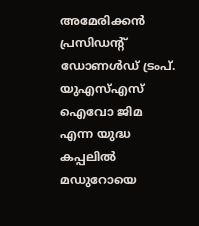അമേരിക്കൻ പ്രസിഡന്റ് ഡോണൾഡ് ട്രംപ്. യുഎസ്എസ് ഐവോ ജിമ എന്ന യുദ്ധ കപ്പലിൽ മഡുറോയെ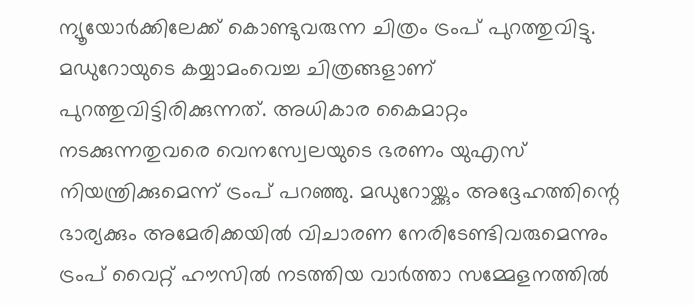ന്യൂയോർക്കിലേക്ക് കൊണ്ടുവരുന്ന ചിത്രം ട്രംപ് പുറത്തുവിട്ടു. മഡുറോയുടെ കയ്യാമംവെച്ച ചിത്രങ്ങളാണ് പുറത്തുവിട്ടിരിക്കുന്നത്. അധികാര കൈമാറ്റം നടക്കുന്നതുവരെ വെനസ്വേലയുടെ ഭരണം യുഎസ് നിയന്ത്രിക്കുമെന്ന് ട്രംപ് പറഞ്ഞു. മഡുറോയ്ക്കും അദ്ദേഹത്തിന്റെ ഭാര്യക്കും അമേരിക്കയിൽ വിചാരണ നേരിടേണ്ടിവരുമെന്നും ട്രംപ് വൈറ്റ് ഹൗസിൽ നടത്തിയ വാർത്താ സമ്മേളനത്തിൽ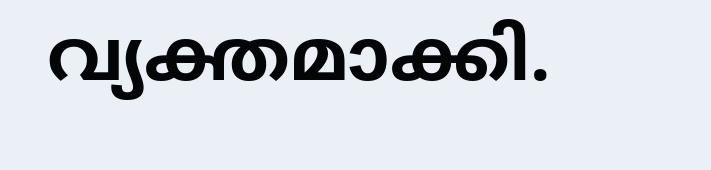വ്യക്തമാക്കി.